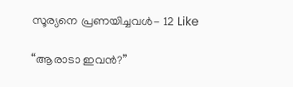സൂര്യനെ പ്രണയിച്ചവൾ- 12 Like

“ആരാടാ ഇവന്‍?”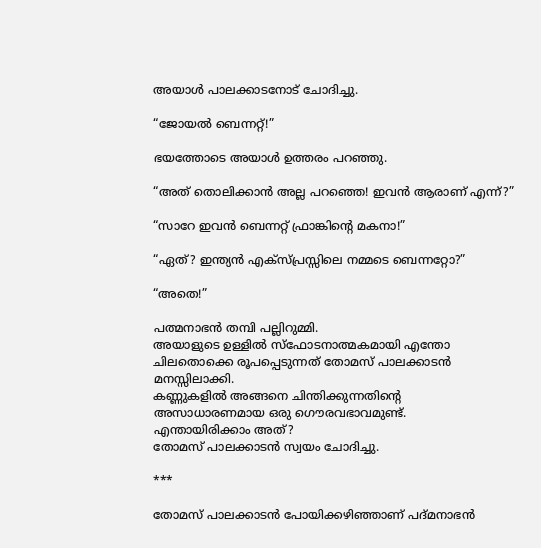അയാള്‍ പാലക്കാടനോട് ചോദിച്ചു.

“ജോയല്‍ ബെന്നറ്റ്‌!”

ഭയത്തോടെ അയാള്‍ ഉത്തരം പറഞ്ഞു.

“അത് തൊലിക്കാന്‍ അല്ല പറഞ്ഞെ! ഇവന്‍ ആരാണ് എന്ന്?”

“സാറേ ഇവന്‍ ബെന്നറ്റ്‌ ഫ്രാങ്കിന്‍റെ മകനാ!”

“ഏത്? ഇന്ത്യന്‍ എക്സ്പ്രസ്സിലെ നമ്മടെ ബെന്നറ്റോ?”

“അതെ!”

പത്മനാഭന്‍ തമ്പി പല്ലിറുമ്മി.
അയാളുടെ ഉള്ളില്‍ സ്ഫോടനാത്മകമായി എന്തോ ചിലതൊക്കെ രൂപപ്പെടുന്നത് തോമസ്‌ പാലക്കാടന്‍ മനസ്സിലാക്കി.
കണ്ണുകളില്‍ അങ്ങനെ ചിന്തിക്കുന്നതിന്റെ അസാധാരണമായ ഒരു ഗൌരവഭാവമുണ്ട്.
എന്തായിരിക്കാം അത്?
തോമസ്‌ പാലക്കാടന്‍ സ്വയം ചോദിച്ചു.

***

തോമസ്‌ പാലക്കാടന്‍ പോയിക്കഴിഞ്ഞാണ് പദ്മനാഭന്‍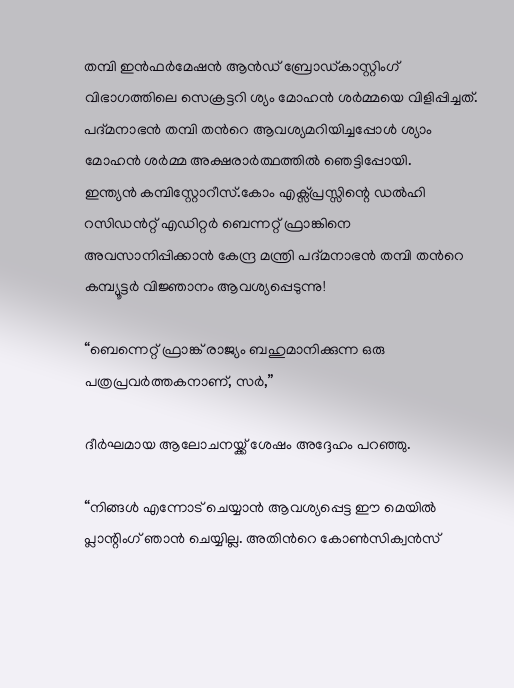തമ്പി ഇന്‍ഫര്‍മേഷന്‍ ആന്‍ഡ് ബ്രോഡ്കാസ്റ്റിംഗ് വിഭാഗത്തിലെ സെക്രട്ടറി ശ്യം മോഹന്‍ ശര്‍മ്മയെ വിളിപ്പിച്ചത്.
പദ്മനാഭന്‍ തമ്പി തന്‍റെ ആവശ്യമറിയിച്ചപ്പോള്‍ ശ്യാം മോഹന്‍ ശര്‍മ്മ അക്ഷരാര്‍ത്ഥത്തില്‍ ഞെട്ടിപ്പോയി.
ഇന്ത്യന്‍ കമ്പിസ്റ്റോറീസ്.കോം എക്സ്പ്രസ്സിന്റെ ഡല്‍ഹി റസിഡന്‍റ്റ് എഡിറ്റര്‍ ബെന്നറ്റ്‌ ഫ്രാങ്കിനെ അവസാനിപ്പിക്കാന്‍ കേന്ദ്ര മന്ത്രി പദ്മനാഭന്‍ തമ്പി തന്‍റെ കമ്പ്യൂട്ടര്‍ വിജ്ഞാനം ആവശ്യപ്പെടുന്നു!

“ബെന്നെറ്റ് ഫ്രാങ്ക് രാജ്യം ബഹുമാനിക്കുന്ന ഒരു പത്രപ്രവര്‍ത്തകനാണ്, സര്‍,”

ദീര്‍ഘമായ ആലോചനയ്ക്ക് ശേഷം അദ്ദേഹം പറഞ്ഞു.

“നിങ്ങള്‍ എന്നോട് ചെയ്യാന്‍ ആവശ്യപ്പെട്ട ഈ മെയില്‍ പ്ലാന്റിംഗ് ഞാന്‍ ചെയ്യില്ല. അതിന്‍റെ കോണ്‍സിക്വന്‍സ്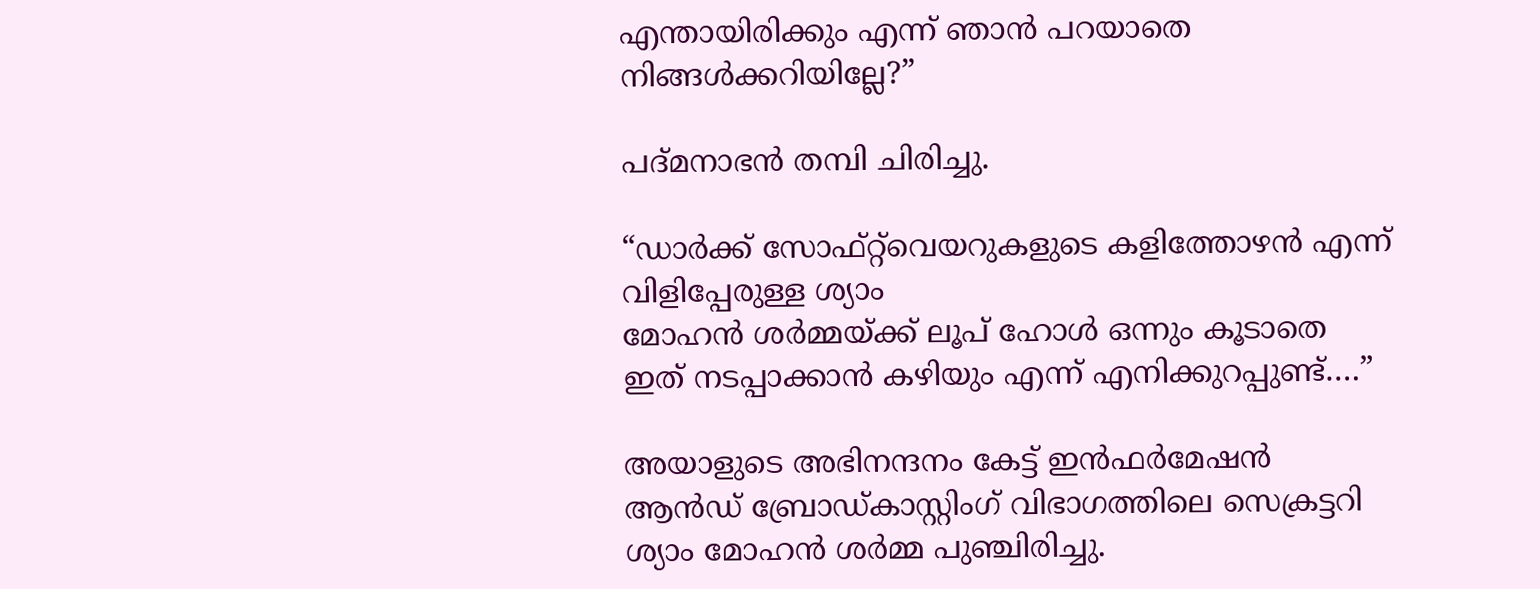എന്തായിരിക്കും എന്ന് ഞാന്‍ പറയാതെ നിങ്ങള്‍ക്കറിയില്ലേ?”

പദ്മനാഭന്‍ തമ്പി ചിരിച്ചു.

“ഡാര്‍ക്ക് സോഫ്റ്റ്‌വെയറുകളുടെ കളിത്തോഴന്‍ എന്ന് വിളിപ്പേരുള്ള ശ്യാം
മോഹന്‍ ശര്‍മ്മയ്ക്ക് ലൂപ് ഹോള്‍ ഒന്നും കൂടാതെ ഇത് നടപ്പാക്കാന്‍ കഴിയും എന്ന് എനിക്കുറപ്പുണ്ട്….”

അയാളുടെ അഭിനന്ദനം കേട്ട് ഇന്‍ഫര്‍മേഷന്‍ ആന്‍ഡ് ബ്രോഡ്കാസ്റ്റിംഗ് വിഭാഗത്തിലെ സെക്രട്ടറി ശ്യാം മോഹന്‍ ശര്‍മ്മ പുഞ്ചിരിച്ചു.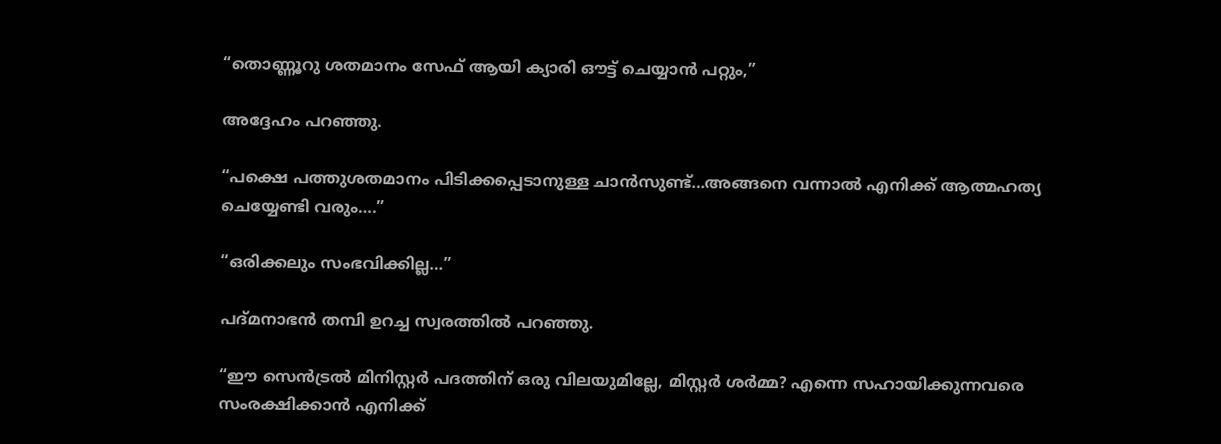“തൊണ്ണൂറു ശതമാനം സേഫ് ആയി ക്യാരി ഔട്ട്‌ ചെയ്യാന്‍ പറ്റും,”

അദ്ദേഹം പറഞ്ഞു.

“പക്ഷെ പത്തുശതമാനം പിടിക്കപ്പെടാനുള്ള ചാന്‍സുണ്ട്…അങ്ങനെ വന്നാല്‍ എനിക്ക് ആത്മഹത്യ ചെയ്യേണ്ടി വരും….”

“ഒരിക്കലും സംഭവിക്കില്ല…”

പദ്മനാഭന്‍ തമ്പി ഉറച്ച സ്വരത്തില്‍ പറഞ്ഞു.

“ഈ സെന്‍ട്രല്‍ മിനിസ്റ്റര്‍ പദത്തിന് ഒരു വിലയുമില്ലേ, മിസ്റ്റര്‍ ശര്‍മ്മ? എന്നെ സഹായിക്കുന്നവരെ സംരക്ഷിക്കാന്‍ എനിക്ക്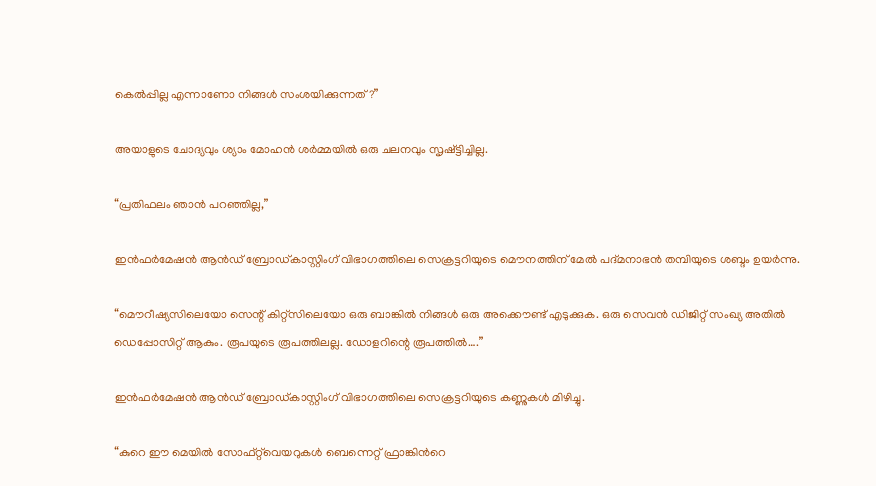കെല്‍പ്പില്ല എന്നാണോ നിങ്ങള്‍ സംശയിക്കുന്നത്?”

അയാളുടെ ചോദ്യവും ശ്യാം മോഹന്‍ ശര്‍മ്മയില്‍ ഒരു ചലനവും സൃഷ്ട്ടിച്ചില്ല.

“പ്രതിഫലം ഞാന്‍ പറഞ്ഞില്ല,”

ഇന്‍ഫര്‍മേഷന്‍ ആന്‍ഡ് ബ്രോഡ്കാസ്റ്റിംഗ് വിഭാഗത്തിലെ സെക്രട്ടറിയുടെ മൌനത്തിന് മേല്‍ പദ്മനാഭന്‍ തമ്പിയുടെ ശബ്ദം ഉയര്‍ന്നു.

“മൌറീഷ്യസിലെയോ സെന്റ്‌ കിറ്റ്‌സിലെയോ ഒരു ബാങ്കില്‍ നിങ്ങള്‍ ഒരു അക്കൌണ്ട് എടുക്കുക. ഒരു സെവന്‍ ഡിജിറ്റ് സംഖ്യ അതില്‍ ഡെപ്പോസിറ്റ് ആകും. രൂപയുടെ രൂപത്തിലല്ല. ഡോളറിന്റെ രൂപത്തില്‍….”

ഇന്‍ഫര്‍മേഷന്‍ ആന്‍ഡ് ബ്രോഡ്കാസ്റ്റിംഗ് വിഭാഗത്തിലെ സെക്രട്ടറിയുടെ കണ്ണുകള്‍ മിഴിച്ചു.

“കുറെ ഈ മെയില്‍ സോഫ്റ്റ്‌വെയറുകള്‍ ബെന്നെറ്റ് ഫ്രാങ്കിന്‍റെ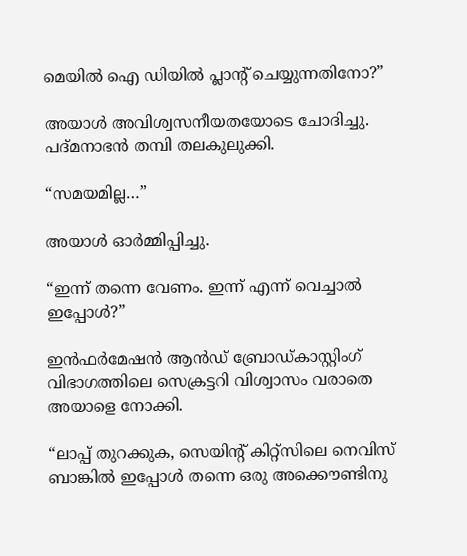മെയില്‍ ഐ ഡിയില്‍ പ്ലാന്‍റ് ചെയ്യുന്നതിനോ?”

അയാള്‍ അവിശ്വസനീയതയോടെ ചോദിച്ചു.
പദ്മനാഭന്‍ തമ്പി തലകുലുക്കി.

“സമയമില്ല…”

അയാള്‍ ഓര്‍മ്മിപ്പിച്ചു.

“ഇന്ന് തന്നെ വേണം. ഇന്ന് എന്ന് വെച്ചാല്‍ ഇപ്പോള്‍?”

ഇന്‍ഫര്‍മേഷന്‍ ആന്‍ഡ് ബ്രോഡ്കാസ്റ്റിംഗ് വിഭാഗത്തിലെ സെക്രട്ടറി വിശ്വാസം വരാതെ അയാളെ നോക്കി.

“ലാപ്പ് തുറക്കുക, സെയിന്‍റ് കിറ്റ്‌സിലെ നെവിസ് ബാങ്കില്‍ ഇപ്പോള്‍ തന്നെ ഒരു അക്കൌണ്ടിനു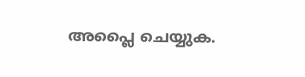അപ്ലൈ ചെയ്യുക.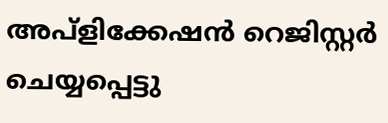അപ്ളിക്കേഷന്‍ റെജിസ്റ്റര്‍ ചെയ്യപ്പെട്ടു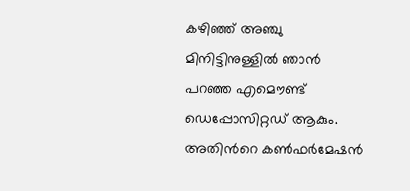കഴിഞ്ഞ് അഞ്ചു മിനിട്ടിനുള്ളില്‍ ഞാന്‍ പറഞ്ഞ എമൌണ്ട് ഡെപ്പോസിറ്റഡ് ആകും. അതിന്‍റെ കണ്‍ഫര്‍മേഷന്‍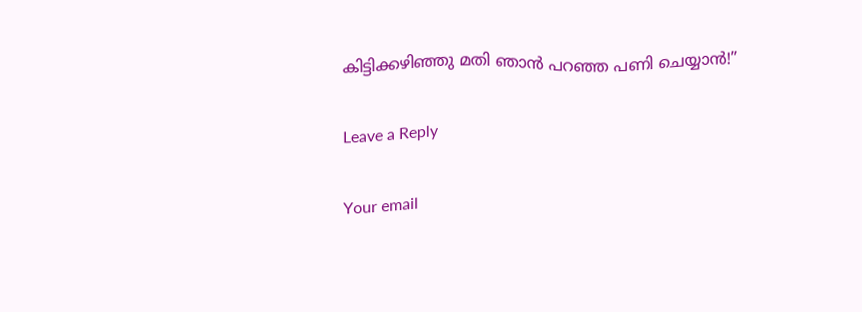കിട്ടിക്കഴിഞ്ഞു മതി ഞാന്‍ പറഞ്ഞ പണി ചെയ്യാന്‍!”

Leave a Reply

Your email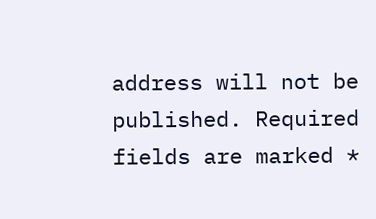address will not be published. Required fields are marked *